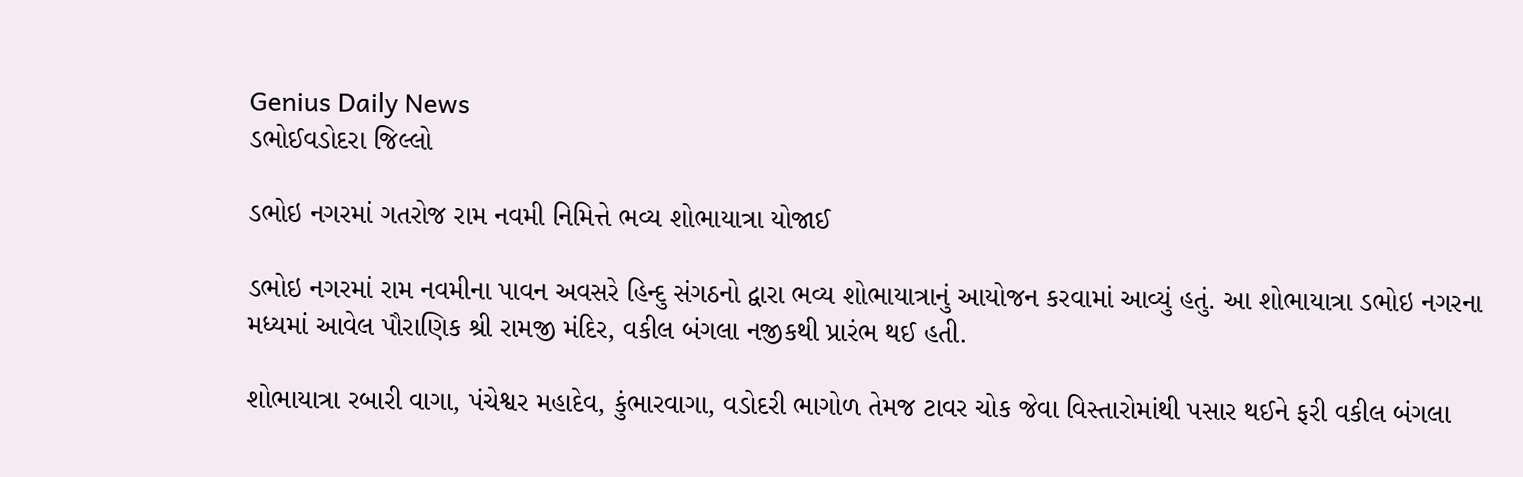Genius Daily News
ડભોઈવડોદરા જિલ્લો

ડભોઇ નગરમાં ગતરોજ રામ નવમી નિમિત્તે ભવ્ય શોભાયાત્રા યોજાઈ

ડભોઇ નગરમાં રામ નવમીના પાવન અવસરે હિન્દુ સંગઠનો દ્વારા ભવ્ય શોભાયાત્રાનું આયોજન કરવામાં આવ્યું હતું. આ શોભાયાત્રા ડભોઇ નગરના મધ્યમાં આવેલ પૌરાણિક શ્રી રામજી મંદિર, વકીલ બંગલા નજીકથી પ્રારંભ થઈ હતી.

શોભાયાત્રા રબારી વાગા, પંચેશ્વર મહાદેવ, કુંભારવાગા, વડોદરી ભાગોળ તેમજ ટાવર ચોક જેવા વિસ્તારોમાંથી પસાર થઈને ફરી વકીલ બંગલા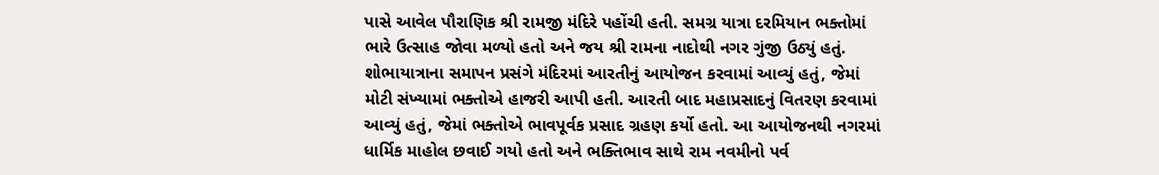પાસે આવેલ પૌરાણિક શ્રી રામજી મંદિરે પહોંચી હતી. સમગ્ર યાત્રા દરમિયાન ભક્તોમાં ભારે ઉત્સાહ જોવા મળ્યો હતો અને જય શ્રી રામના નાદોથી નગર ગુંજી ઉઠ્યું હતું. શોભાયાત્રાના સમાપન પ્રસંગે મંદિરમાં આરતીનું આયોજન કરવામાં આવ્યું હતું, જેમાં મોટી સંખ્યામાં ભક્તોએ હાજરી આપી હતી. આરતી બાદ મહાપ્રસાદનું વિતરણ કરવામાં આવ્યું હતું, જેમાં ભક્તોએ ભાવપૂર્વક પ્રસાદ ગ્રહણ કર્યો હતો. આ આયોજનથી નગરમાં ધાર્મિક માહોલ છવાઈ ગયો હતો અને ભક્તિભાવ સાથે રામ નવમીનો પર્વ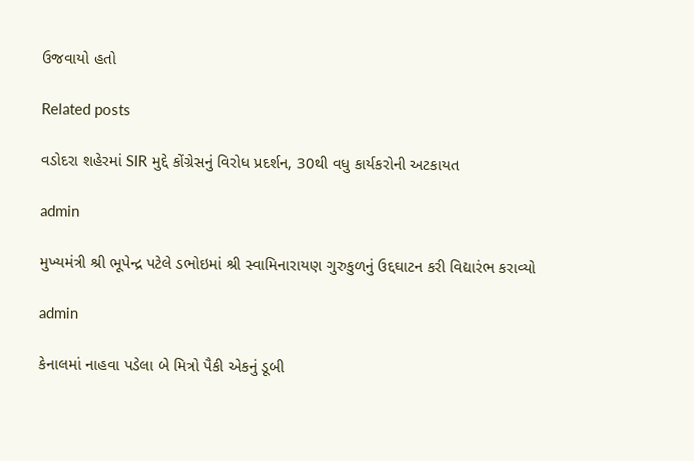ઉજવાયો હતો

Related posts

વડોદરા શહેરમાં SIR મુદ્દે કોંગ્રેસનું વિરોધ પ્રદર્શન, 30થી વધુ કાર્યકરોની અટકાયત

admin

મુખ્યમંત્રી શ્રી ભૂપેન્દ્ર પટેલે ડભોઇમાં શ્રી સ્વામિનારાયણ ગુરુકુળનું ઉદ્દઘાટન કરી વિદ્યારંભ કરાવ્યો

admin

કેનાલમાં નાહવા પડેલા બે મિત્રો પૈકી એકનું ડૂબી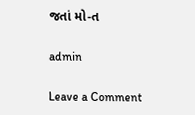જતાં મો-ત

admin

Leave a Comment